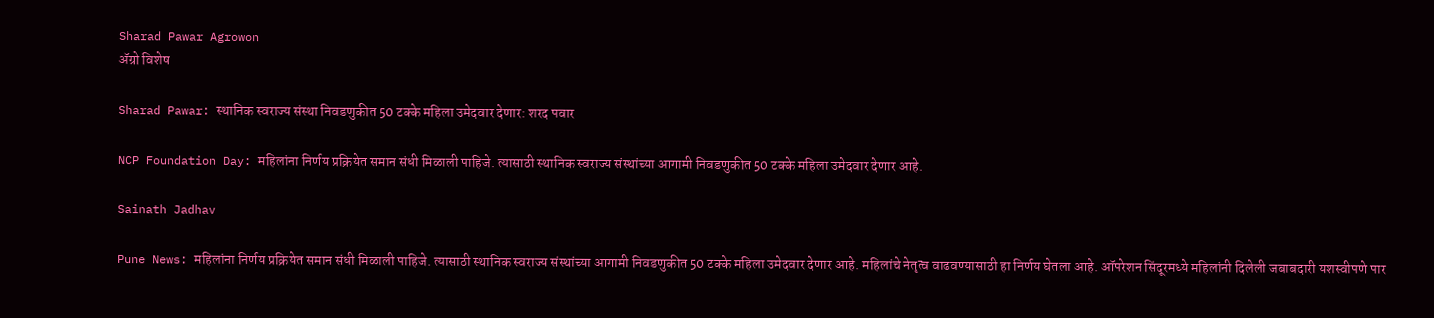Sharad Pawar Agrowon
ॲग्रो विशेष

Sharad Pawar: स्थानिक स्वराज्य संस्था निवडणुकीत 50 टक्के महिला उमेदवार देणार: शरद पवार

NCP Foundation Day: महिलांना निर्णय प्रक्रियेत समान संधी मिळाली पाहिजे. त्यासाठी स्थानिक स्वराज्य संस्थांच्या आगामी निवडणुकीत 50 टक्के महिला उमेदवार देणार आहे.

Sainath Jadhav

Pune News: महिलांना निर्णय प्रक्रियेत समान संधी मिळाली पाहिजे. त्यासाठी स्थानिक स्वराज्य संस्थांच्या आगामी निवडणुकीत 50 टक्के महिला उमेदवार देणार आहे. महिलांचे नेतृत्व वाढवण्यासाठी हा निर्णय घेतला आहे. ऑपरेशन सिंदूरमध्ये महिलांनी दिलेली जबाबदारी यशस्वीपणे पार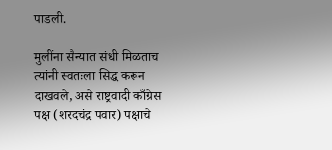पाडली.

मुलींना सैन्यात संधी मिळताच त्यांनी स्वतःला सिद्ध करून दाखवले, असे राष्ट्रवादी काँग्रेस पक्ष (शरदचंद्र पवार) पक्षाचे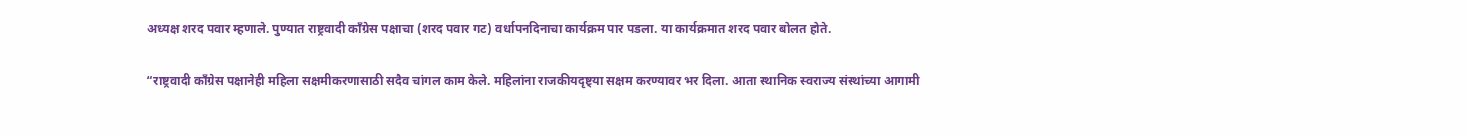अध्यक्ष शरद पवार म्हणाले. पुण्यात राष्ट्रवादी कॉंग्रेस पक्षाचा (शरद पवार गट) वर्धापनदिनाचा कार्यक्रम पार पडला. या कार्यक्रमात शरद पवार बोलत होते.

“राष्ट्रवादी कॉंग्रेस पक्षानेही महिला सक्षमीकरणासाठी सदैव चांगल काम केले. महिलांना राजकीयदृष्ट्या सक्षम करण्यावर भर दिला. आता स्थानिक स्वराज्य संस्थांच्या आगामी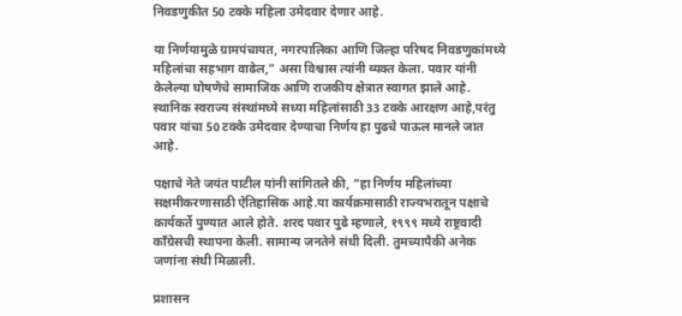निवडणुकीत 50 टक्के महिला उमेदवार देणार आहे.

या निर्णयामुळे ग्रामपंचायत, नगरपालिका आणि जिल्हा परिषद निवडणुकांमध्ये महिलांचा सहभाग वाढेल,” असा विश्वास त्यांनी व्यक्त केला. पवार यांनी केलेल्या घोषणेचे सामाजिक आणि राजकीय क्षेत्रात स्वागत झाले आहे. स्थानिक स्वराज्य संस्थांमध्ये सध्या महिलांसाठी 33 टक्के आरक्षण आहे,परंतु पवार यांचा 50 टक्के उमेदवार देण्याचा निर्णय हा पुढचे पाऊल मानले जात आहे.

पक्षाचे नेते जयंत पाटील यांनी सांगितले की, “हा निर्णय महिलांच्या सक्षमीकरणासाठी ऐतिहासिक आहे.या कार्यक्रमासाठी राज्यभरातून पक्षाचे कार्यकर्ते पुण्यात आले होते. शरद पवार पुढे म्हणाले, १९९९ मध्ये राष्ट्रवादी काँग्रेसची स्थापना केली. सामान्य जनतेने संधी दिली. तुमच्यापैकी अनेक जणांना संधी मिळाली.

प्रशासन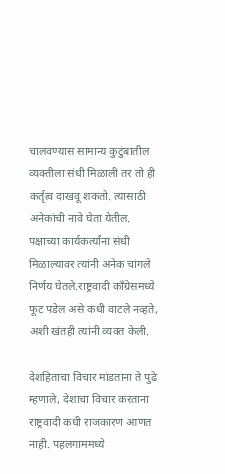चालवण्यास सामान्य कुटुंबातील व्यक्तीला संधी मिळाली तर तो ही कर्तृत्व दाखवू शकतो. त्यासाठी अनेकांची नावे घेता येतील. पक्षाच्या कार्यकर्त्यांना संधी मिळाल्यावर त्यांनी अनेक चांगले निर्णय घेतले.राष्ट्रवादी काँग्रेसमध्ये फूट पडेल असे कधी वाटले नव्हते, अशी खंतही त्यांनी व्यक्त केली.

देशहिताचा विचार मांडताना ते पुढे म्हणाले, देशाचा विचार करताना राष्ट्रवादी कधी राजकारण आणत नाही. पहलगाममध्ये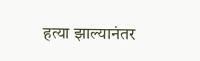हत्या झाल्यानंतर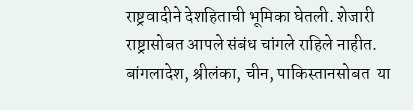राष्ट्रवादीने देशहिताची भूमिका घेतली. शेजारी राष्ट्रासोबत आपले संबंध चांगले राहिले नाहीत. बांगलादेश, श्रीलंका, चीन, पाकिस्तानसोबत  या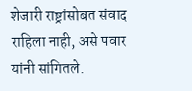शेजारी राष्ट्रांसोबत संवाद राहिला नाही, असे पवार यांनी सांगितले.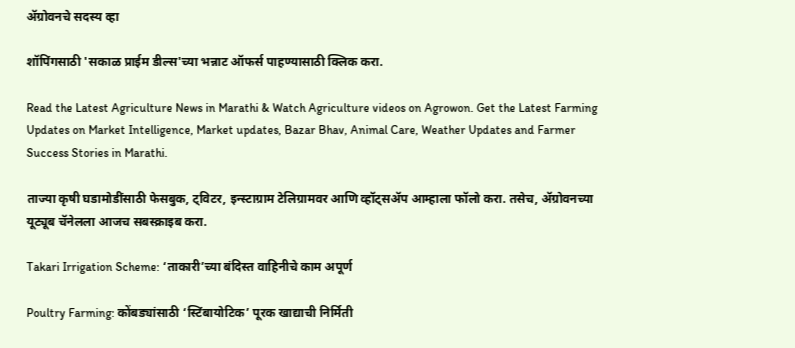ॲग्रोवनचे सदस्य व्हा

शॉपिंगसाठी 'सकाळ प्राईम डील्स'च्या भन्नाट ऑफर्स पाहण्यासाठी क्लिक करा.

Read the Latest Agriculture News in Marathi & Watch Agriculture videos on Agrowon. Get the Latest Farming Updates on Market Intelligence, Market updates, Bazar Bhav, Animal Care, Weather Updates and Farmer Success Stories in Marathi.

ताज्या कृषी घडामोडींसाठी फेसबुक, ट्विटर, इन्स्टाग्राम टेलिग्रामवर आणि व्हॉट्सॲप आम्हाला फॉलो करा. तसेच, ॲग्रोवनच्या यूट्यूब चॅनेलला आजच सबस्क्राइब करा.

Takari Irrigation Scheme: ‘ताकारी’च्या बंदिस्त वाहिनीचे काम अपूर्ण

Poultry Farming: कोंबड्यांसाठी ‘स्टिंबायोटिक’ पूरक खाद्याची निर्मिती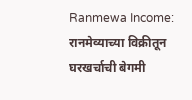Ranmewa Income: रानमेव्याच्या विक्रीतून घरखर्चाची बेगमी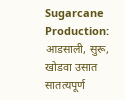Sugarcane Production: आडसाली, सुरू, खोडवा उसात सातत्यपूर्ण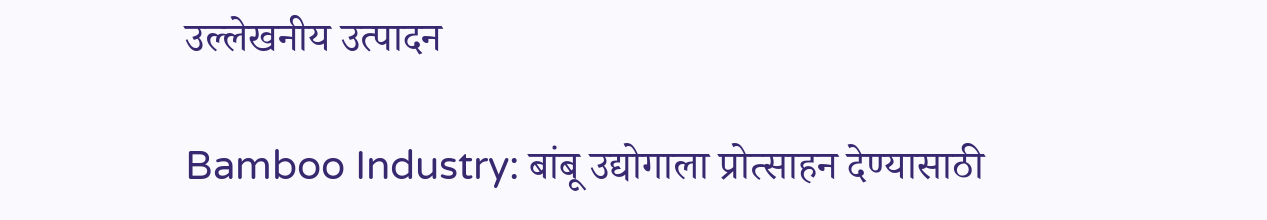उल्लेखनीय उत्पादन

Bamboo Industry: बांबू उद्योगाला प्रोत्साहन देण्यासाठी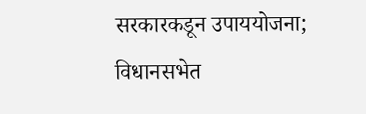सरकारकडून उपाययोजना; विधानसभेत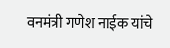वनमंत्री गणेश नाईक यांचे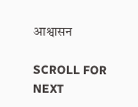आश्वासन

SCROLL FOR NEXT